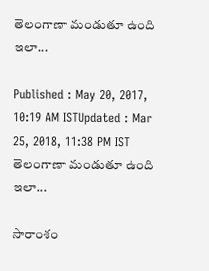తెలంగాణా మండుతూ ఉంది ఇలా...

Published : May 20, 2017, 10:19 AM ISTUpdated : Mar 25, 2018, 11:38 PM IST
తెలంగాణా మండుతూ ఉంది ఇలా...

సారాంశం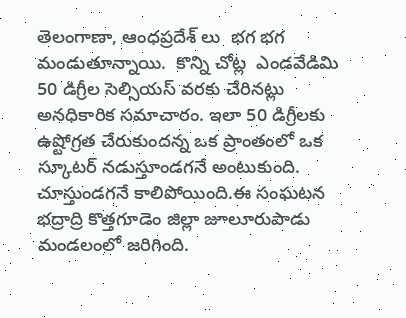తెలంగాణా, ఆంధప్రదేశ్ లు  భగ భగ మండుతూన్నాయి.  కొన్ని చోట్ల  ఎండవేడిమి  50 డిగ్రీల సెల్సియస్ వరకు చేరినట్లు అనధికారిక సమాచారం. ఇలా 50 డిగ్రీలకు ఉష్టోగ్రత చేరుకుందన్న ఒక ప్రాంతంలో ఒక స్కూటర్ నడుస్తూండగనే అంటుకుంది. చూస్తుండగనే కాలిపోయింది.ఈ సంఘటన భద్రాద్రి కొత్తగూడెం జిల్లా జూలూరుపాడు మండలంలో జరిగింది.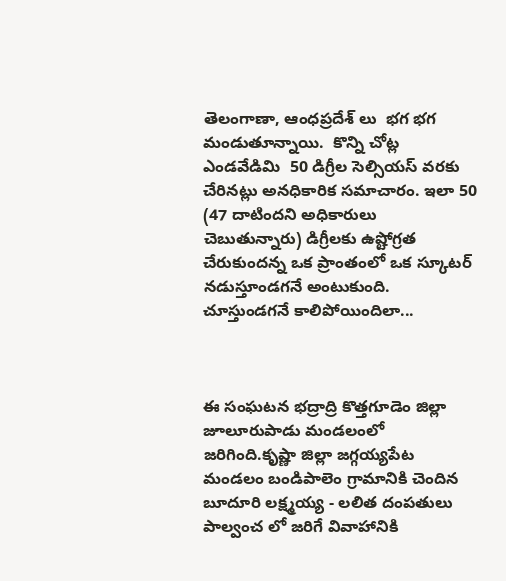తెలంగాణా, ఆంధప్రదేశ్ లు  భగ భగ మండుతూన్నాయి.  కొన్ని చోట్ల  ఎండవేడిమి  50 డిగ్రీల సెల్సియస్ వరకు చేరినట్లు అనధికారిక సమాచారం. ఇలా 50 (47 దాటిందని అధికారులు చెబుతున్నారు) డిగ్రీలకు ఉష్టోగ్రత చేరుకుందన్న ఒక ప్రాంతంలో ఒక స్కూటర్ నడుస్తూండగనే అంటుకుంది. చూస్తుండగనే కాలిపోయిందిలా...



ఈ సంఘటన భద్రాద్రి కొత్తగూడెం జిల్లా జూలూరుపాడు మండలంలో జరిగింది.కృష్ణా జిల్లా జగ్గయ్యపేట మండలం బండిపాలెం గ్రామానికి చెందిన బూదూరి లక్ష్మయ్య - లలిత దంపతులు పాల్వంచ లో జరిగే వివాహానికి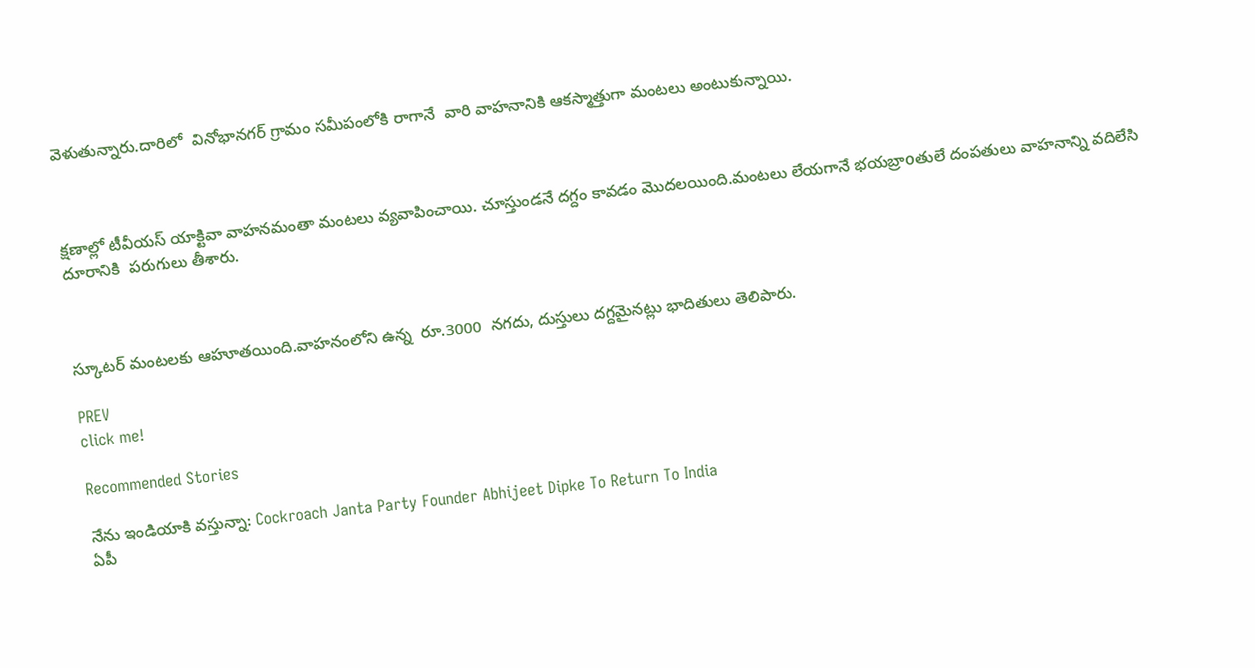వెళుతున్నారు.దారిలో  వినోభానగర్ గ్రామం సమీపంలోకి రాగానే  వారి వాహనానికి ఆకస్మాత్తుగా మంటలు అంటుకున్నాయి.



క్షణాల్లో టీవీయస్ యాక్టివా వాహనమంతా మంటలు వ్యవాపించాయి. చూస్తుండనే దగ్దం కావడం మొదలయింది.మంటలు లేయగానే భయబ్రాoతులే దంపతులు వాహనాన్ని వదిలేసి దూరానికి  పరుగులు తీశారు.



స్కూటర్ మంటలకు ఆహూతయింది.వాహనంలోని ఉన్న  రూ.3000  నగదు, దుస్తులు దగ్దమైనట్లు భాదితులు తెలిపారు.

PREV
click me!

Recommended Stories

నేను ఇండియాకి వస్తున్నా: Cockroach Janta Party Founder Abhijeet Dipke To Return To India
ఏపీ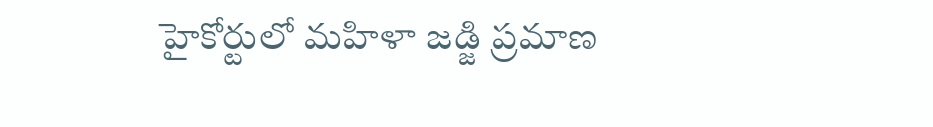హైకోర్టులో మహిళా జడ్జి ప్రమాణ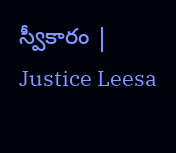స్వీకారం | Justice Leesa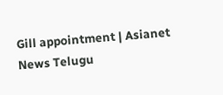Gill appointment | Asianet News Telugu